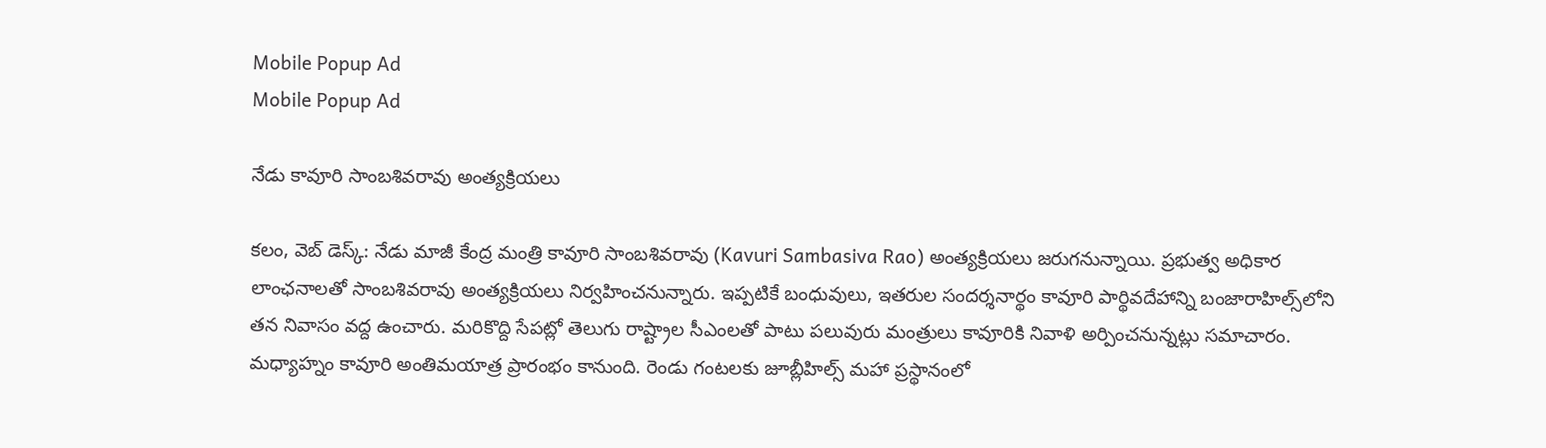Mobile Popup Ad
Mobile Popup Ad

నేడు కావూరి సాంబశివరావు అంత్యక్రియలు

క‌లం, వెబ్ డెస్క్‌: నేడు మాజీ కేంద్ర మంత్రి కావూరి సాంబశివరావు (Kavuri Sambasiva Rao) అంత్యక్రియలు జ‌రుగ‌నున్నాయి. ప్ర‌భుత్వ‌ అధికార లాంఛ‌నాలతో సాంబశివరావు అంత్యక్రియలు నిర్వ‌హించ‌నున్నారు. ఇప్ప‌టికే బంధువులు, ఇత‌రుల‌ సందర్శనార్థం కావూరి పార్థివదేహాన్ని బంజారాహిల్స్‌లోని తన నివాసం వద్ద ఉంచారు. మ‌రికొద్ది సేప‌ట్లో తెలుగు రాష్ట్రాల సీఎంలతో పాటు పలువురు మంత్రులు కావూరికి నివాళి అర్పించ‌నున్న‌ట్లు స‌మాచారం. మధ్యాహ్నం కావూరి అంతిమయాత్ర ప్రారంభం కానుంది. రెండు గంటలకు జూబ్లీహిల్స్ మహా ప్రస్థానంలో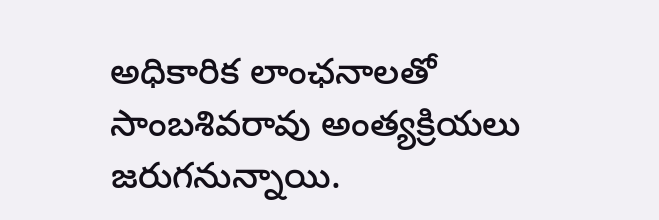అధికారిక లాంఛనాలతో సాంబశివరావు అంత్యక్రియలు జ‌రుగ‌నున్నాయి.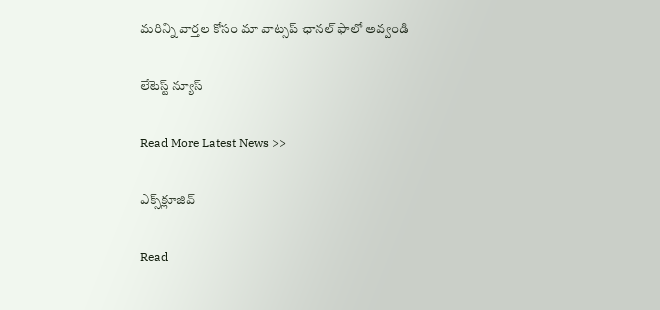మ‌రిన్ని వార్త‌ల కోసం మా వాట్స‌ప్ ఛాన‌ల్ ఫాలో అవ్వండి

లేటెస్ట్ న్యూస్‌

Read More Latest News >>

ఎక్స్‌క్లూజివ్‌

Read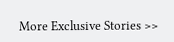More Exclusive Stories >>